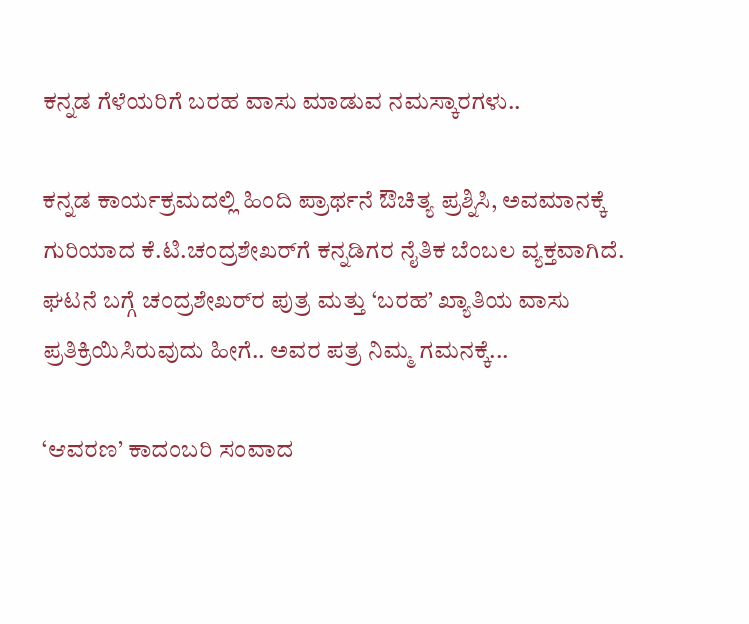ಕನ್ನಡ ಗೆಳೆಯರಿಗೆ ಬರಹ ವಾಸು ಮಾಡುವ ನಮಸ್ಕಾರಗಳು..

ಕನ್ನಡ ಕಾರ್ಯಕ್ರಮದಲ್ಲಿ ಹಿಂದಿ ಪ್ರಾರ್ಥನೆ ಔಚಿತ್ಯ ಪ್ರಶ್ನಿಸಿ, ಅವಮಾನಕ್ಕೆ ಗುರಿಯಾದ ಕೆ.ಟಿ.ಚಂದ್ರಶೇಖರ್‌ಗೆ ಕನ್ನಡಿಗರ ನೈತಿಕ ಬೆಂಬಲ ವ್ಯಕ್ತವಾಗಿದೆ. ಘಟನೆ ಬಗ್ಗೆ ಚಂದ್ರಶೇಖರ್‌ರ ಪುತ್ರ ಮತ್ತು ‘ಬರಹ’ ಖ್ಯಾತಿಯ ವಾಸು ಪ್ರತಿಕ್ರಿಯಿಸಿರುವುದು ಹೀಗೆ.. ಅವರ ಪತ್ರ ನಿಮ್ಮ ಗಮನಕ್ಕೆ...

‘ಆವರಣ’ ಕಾದಂಬರಿ ಸಂವಾದ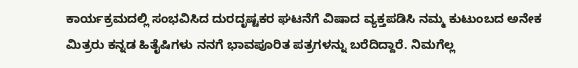ಕಾರ್ಯಕ್ರಮದಲ್ಲಿ ಸಂಭವಿಸಿದ ದುರದೃಷ್ಟಕರ ಘಟನೆಗೆ ವಿಷಾದ ವ್ಯಕ್ತಪಡಿಸಿ ನಮ್ಮ ಕುಟುಂಬದ ಅನೇಕ ಮಿತ್ರರು ಕನ್ನಡ ಹಿತೈಷಿಗಳು ನನಗೆ ಭಾವಪೂರಿತ ಪತ್ರಗಳನ್ನು ಬರೆದಿದ್ದಾರೆ. ನಿಮಗೆಲ್ಲ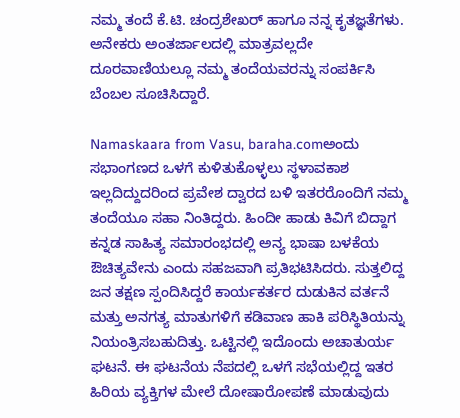ನಮ್ಮ ತಂದೆ ಕೆ.ಟಿ. ಚಂದ್ರಶೇಖರ್‌ ಹಾಗೂ ನನ್ನ ಕೃತಜ್ಞತೆಗಳು. ಅನೇಕರು ಅಂತರ್ಜಾಲದಲ್ಲಿ ಮಾತ್ರವಲ್ಲದೇ ದೂರವಾಣಿಯಲ್ಲೂ ನಮ್ಮ ತಂದೆಯವರನ್ನು ಸಂಪರ್ಕಿಸಿ ಬೆಂಬಲ ಸೂಚಿಸಿದ್ದಾರೆ.

Namaskaara from Vasu, baraha.comಅಂದು ಸಭಾಂಗಣದ ಒಳಗೆ ಕುಳಿತುಕೊಳ್ಳಲು ಸ್ಥಳಾವಕಾಶ ಇಲ್ಲದಿದ್ದುದರಿಂದ ಪ್ರವೇಶ ದ್ವಾರದ ಬಳಿ ಇತರರೊಂದಿಗೆ ನಮ್ಮ ತಂದೆಯೂ ಸಹಾ ನಿಂತಿದ್ದರು. ಹಿಂದೀ ಹಾಡು ಕಿವಿಗೆ ಬಿದ್ದಾಗ ಕನ್ನಡ ಸಾಹಿತ್ಯ ಸಮಾರಂಭದಲ್ಲಿ ಅನ್ಯ ಭಾಷಾ ಬಳಕೆಯ ಔಚಿತ್ಯವೇನು ಎಂದು ಸಹಜವಾಗಿ ಪ್ರತಿಭಟಿಸಿದರು. ಸುತ್ತಲಿದ್ದ ಜನ ತಕ್ಷಣ ಸ್ಪಂದಿಸಿದ್ದರೆ ಕಾರ್ಯಕರ್ತರ ದುಡುಕಿನ ವರ್ತನೆ ಮತ್ತು ಅನಗತ್ಯ ಮಾತುಗಳಿಗೆ ಕಡಿವಾಣ ಹಾಕಿ ಪರಿಸ್ಥಿತಿಯನ್ನು ನಿಯಂತ್ರಿಸಬಹುದಿತ್ತು. ಒಟ್ಟಿನಲ್ಲಿ ಇದೊಂದು ಅಚಾತುರ್ಯ ಘಟನೆ. ಈ ಘಟನೆಯ ನೆಪದಲ್ಲಿ ಒಳಗೆ ಸಭೆಯಲ್ಲಿದ್ದ ಇತರ ಹಿರಿಯ ವ್ಯಕ್ತಿಗಳ ಮೇಲೆ ದೋಷಾರೋಪಣೆ ಮಾಡುವುದು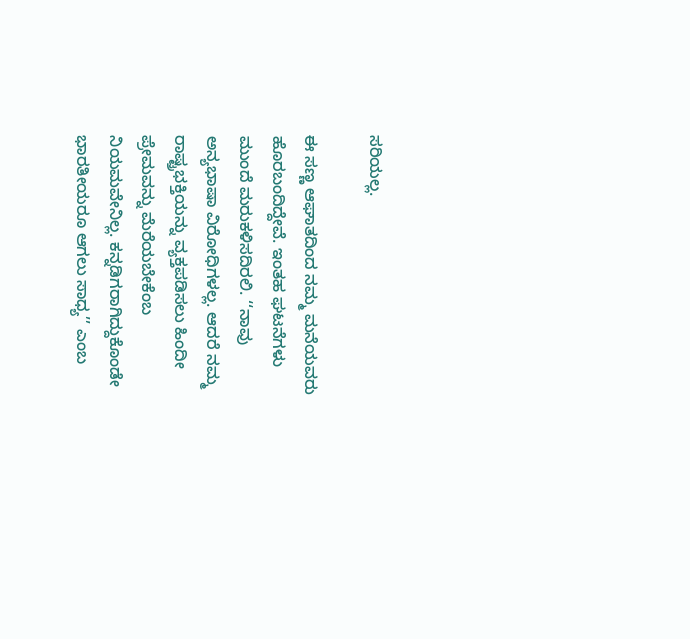ಸರಿಯಲ್ಲ.

ಈ ಸಣ್ಣ ಆಘಾತದಿಂದ ನಮ್ಮ ಮನೆಯವರು ಹೊರಬಂದಿದ್ದೇವೆ. ಇಂತಹ ಘಟನೆಗಳು ಮುಂದೆ ಮರುಕಳಿಸದಿರಲಿ. ‘‘ನಾವು ಅನ್ಯಭಾಷಾ ವಿರೋಧಿಗಳಲ್ಲ. ಆದರೆ ನಮ್ಮ ರಾಷ್ಟ್ರಭಕ್ತಿಯನ್ನು ವ್ಯಕ್ತಪಡಿಸಲು ಹಿಂದೀ ಪ್ರೇಮವನ್ನು ಮೆರೆಯಬೇಕೆಂಬ ನಿಯಮವೇನಿಲ್ಲ. ಕನ್ನಡಿಗರಾಗಿದ್ದುಕೊಂಡೇ ಭಾರತೀಯರೂ ಆಗಲು ಸಾಧ್ಯ’’ ಎಂಬ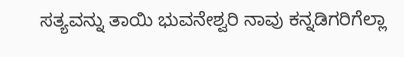ಸತ್ಯವನ್ನು ತಾಯಿ ಭುವನೇಶ್ವರಿ ನಾವು ಕನ್ನಡಿಗರಿಗೆಲ್ಲಾ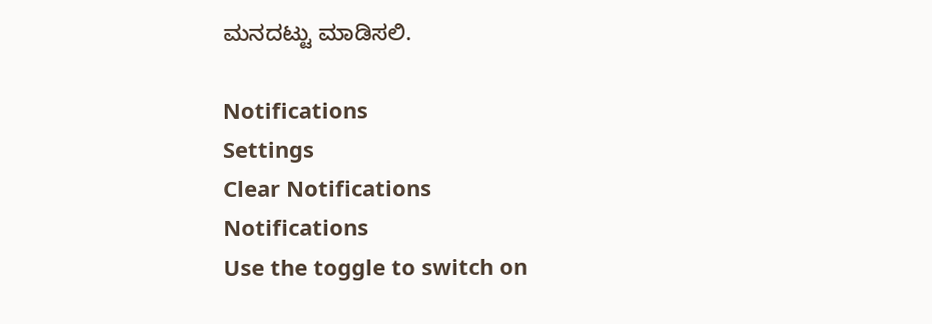ಮನದಟ್ಟು ಮಾಡಿಸಲಿ.

Notifications
Settings
Clear Notifications
Notifications
Use the toggle to switch on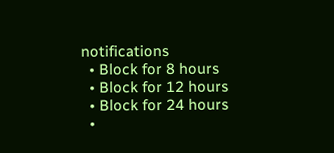notifications
  • Block for 8 hours
  • Block for 12 hours
  • Block for 24 hours
  •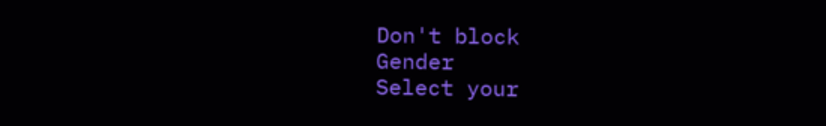Don't block
Gender
Select your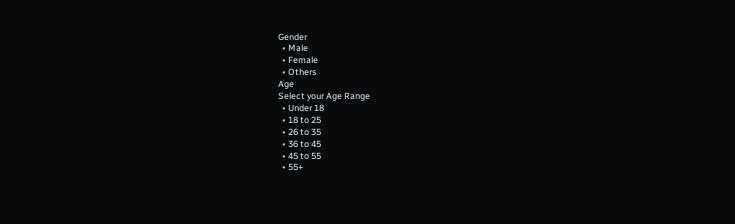Gender
  • Male
  • Female
  • Others
Age
Select your Age Range
  • Under 18
  • 18 to 25
  • 26 to 35
  • 36 to 45
  • 45 to 55
  • 55+